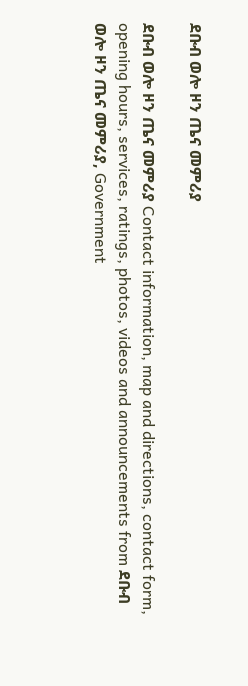ደቡብ ወሎ ዞን ጤና መምሪያ

ደቡብ ወሎ ዞን ጤና መምሪያ Contact information, map and directions, contact form, opening hours, services, ratings, photos, videos and announcements from ደቡብ ወሎ ዞን ጤና መምሪያ, Government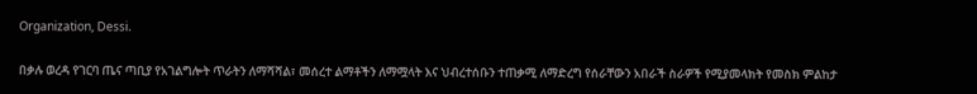Organization, Dessi.

በቃሉ ወረዳ የገርባ ጤና ጣቢያ የአገልግሎት ጥራትን ለማሻሻል፣ መሰረተ ልማቶችን ለማሟላት እና ህብረተሰቡን ተጠቃሚ ለማድረግ የሰራቸውን አበራች ስራዎች የሚያመላክት የመስክ ምልከታ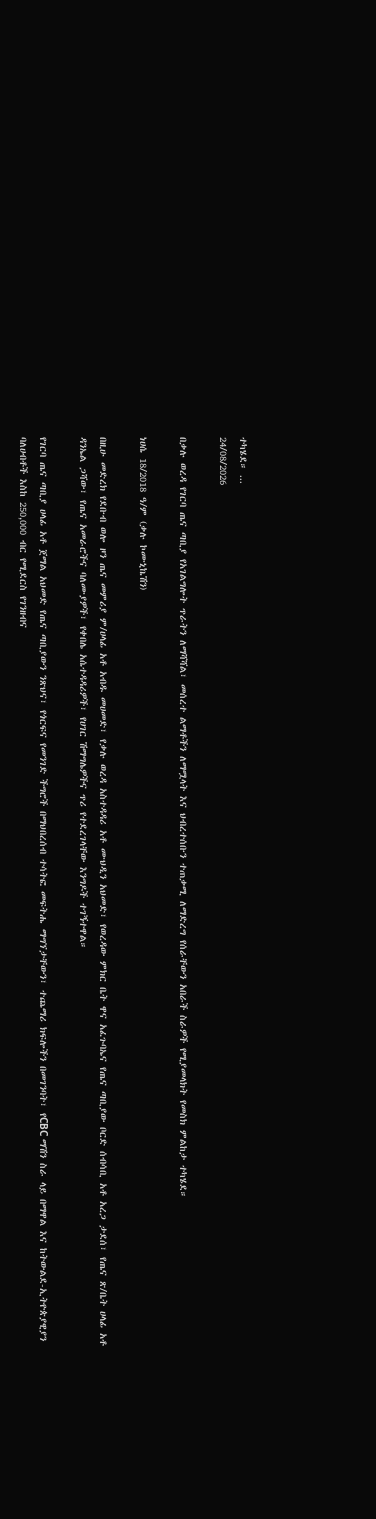ተካሄደ። ...
24/08/2026

በቃሉ ወረዳ የገርባ ጤና ጣቢያ የአገልግሎት ጥራትን ለማሻሻል፣ መሰረተ ልማቶችን ለማሟላት እና ህብረተሰቡን ተጠቃሚ ለማድረግ የሰራቸውን አበራች ስራዎች የሚያመላክት የመስክ ምልከታ ተካሄደ።

ነሀሴ 18/2018 ዓ/ም (ቃሉ ኮሙኒኬሽን)

በዚሁ መድረክ የደቡብ ወሎ ዞን ጤና መምሪያ ም/ሀላፊ አቶ አብዱ መሀመድ፣ የቃሉ ወረዳ አስተዳዳሪ አቶ ሙህዲን አህመድ፣ የወረዳው ምክር ቤት ዋና አፈጉባኤና የጤና ጣቢያው ቦርድ ሰብሳቢ አቶ አረጋ ታደሰ፣ የጤና ጽ/ቤት ሀላፊ አቶ ዳንኤል ጋሻው፣ የጤና አመራሮችና ባለሙያዎች፣ የቀበሌ አሴተዳዳሪዎች፣ የሀገር ሽማግሌዎችና ጥሪ የተደረገላቸው እንግዶች ተገኝተዋል።

የገርባ ጤና ጣቢያ ሀላፊ አቶ ጀማል አህመድ የጤና ጣቢያውን ንጽህና፣ የጎርፍና የመንገድ ችግሮች በማህበረሰብ ተሳትፎ መፍትሔ ማግኘታቸውን፣ ተጨማሪ ክፍሎችን በመገንባት፣ የCBC ማሽን ስራ ላይ በማዋል እና ከትውልደ-ኢትዮጵያዊያን ባለሀብቶች እስከ 250,000 ብር የሚደርስ የገንዘብና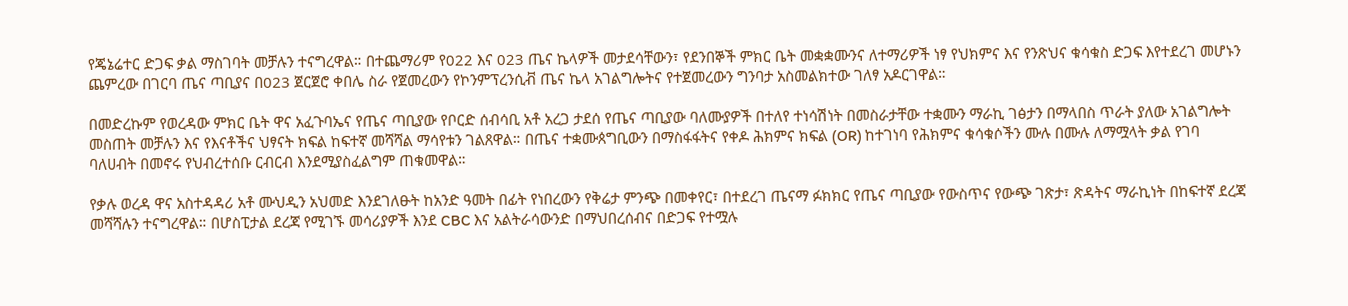የጄኔሬተር ድጋፍ ቃል ማስገባት መቻሉን ተናግረዋል። በተጨማሪም የ022 እና 023 ጤና ኬላዎች መታደሳቸውን፣ የደንበኞች ምክር ቤት መቋቋሙንና ለተማሪዎች ነፃ የህክምና እና የንጽህና ቁሳቁስ ድጋፍ እየተደረገ መሆኑን ጨምረው በገርባ ጤና ጣቢያና በ023 ጀርጀሮ ቀበሌ ስራ የጀመረውን የኮንምፕረንሲቭ ጤና ኬላ አገልግሎትና የተጀመረውን ግንባታ አስመልክተው ገለፃ አዶርገዋል።

በመድረኩም የወረዳው ምክር ቤት ዋና አፈጉባኤና የጤና ጣቢያው የቦርድ ሰብሳቢ አቶ አረጋ ታደሰ የጤና ጣቢያው ባለሙያዎች በተለየ ተነሳሽነት በመስራታቸው ተቋሙን ማራኪ ገፅታን በማላበስ ጥራት ያለው አገልግሎት መስጠት መቻሉን እና የእናቶችና ህፃናት ክፍል ከፍተኛ መሻሻል ማሳየቱን ገልጸዋል። በጤና ተቋሙጰግቢውን በማስፋፋትና የቀዶ ሕክምና ክፍል (OR) ከተገነባ የሕክምና ቁሳቁሶችን ሙሉ በሙሉ ለማሟላት ቃል የገባ ባለሀብት በመኖሩ የህብረተሰቡ ርብርብ እንደሚያስፈልግም ጠቁመዋል።

የቃሉ ወረዳ ዋና አስተዳዳሪ አቶ ሙህዲን አህመድ እንደገለፁት ከአንድ ዓመት በፊት የነበረውን የቅሬታ ምንጭ በመቀየር፣ በተደረገ ጤናማ ፉክክር የጤና ጣቢያው የውስጥና የውጭ ገጽታ፣ ጽዳትና ማራኪነት በከፍተኛ ደረጃ መሻሻሉን ተናግረዋል። በሆስፒታል ደረጃ የሚገኙ መሳሪያዎች እንደ CBC እና አልትራሳውንድ በማህበረሰብና በድጋፍ የተሟሉ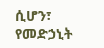ሲሆን፣ የመድኃኒት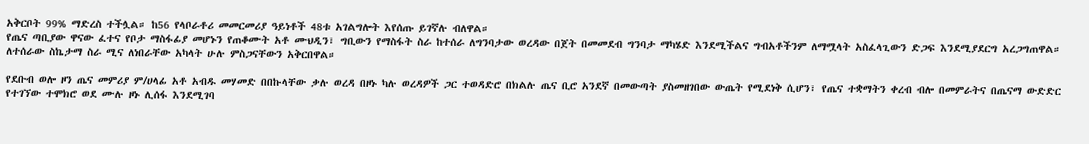አቅርቦት 99% ማድረስ ተችሏል። ከ56 የላቦራቶሪ መመርመሪያ ዓይነቶች 48ቱ አገልግሎት እየሰጡ ይገኛሉ ብለዋል።
የጤና ጣቢያው ዋናው ፈተና የቦታ ማስፋፊያ መሆኑን የጠቆሙት አቶ ሙህዲን፣ ግቢውን የማስፋት ስራ ከተሰራ ለግንባታው ወረዳው በጀት በመመደብ ግንባታ ማካሄድ እንደሚችልና ግብአቶችንም ለማሟላት አስፈላጊውን ድጋፍ እንደሚያደርግ አረጋግጠዋል። ለተሰራው ስኬታማ ስራ ሚና ለነበራቸው አካላት ሁሉ ምስጋናቸውን አቅርበዋል።

የደቡብ ወሎ ዞን ጤና መምሪያ ም/ሀላፊ አቶ አብዱ መሃመድ በበኩላቸው ቃሉ ወረዳ በዞኑ ካሉ ወረዳዎች ጋር ተወዳድሮ በክልሉ ጤና ቢሮ አንደኛ በመውጣት ያስመዘገበው ውጤት የሚደነቅ ሲሆን፣ የጤና ተቋማትን ቀረብ ብሎ በመምራትና በጤናማ ውድድር የተገኘው ተሞክሮ ወደ ሙሉ ዞኑ ሊሰፋ እንደሚገባ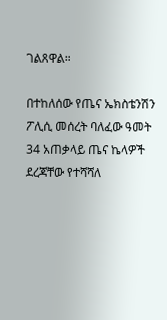ገልጸዋል።

በተከለሰው የጤና ኤክስቴንሽን ፖሊሲ መሰረት ባለፈው ዓመት 34 አጠቃላይ ጤና ኬላዎች ደረጃቸው የተሻሻለ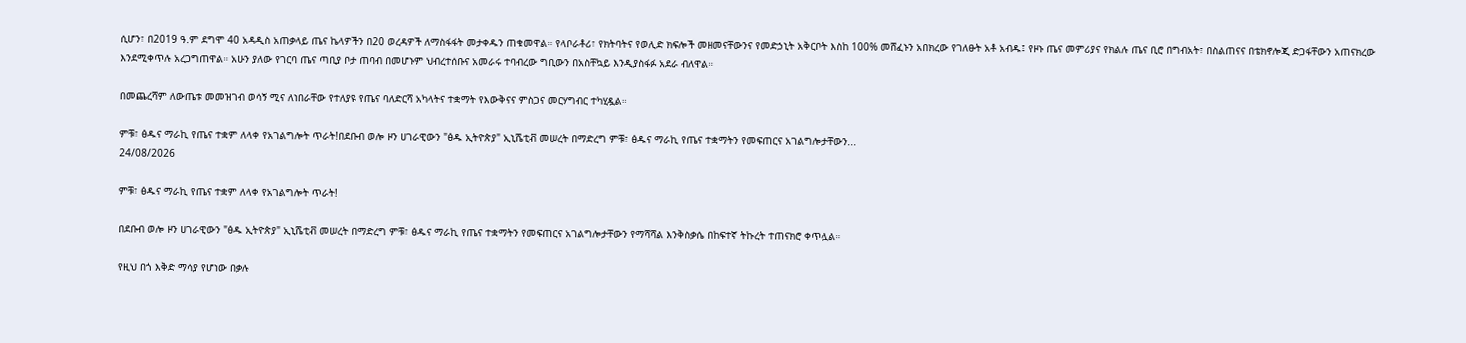ሲሆን፣ በ2019 ዓ.ም ደግሞ 40 አዳዲስ አጠቃላይ ጤና ኬላዎችን በ20 ወረዳዎች ለማስፋፋት መታቀዱን ጠቁመዋል። የላቦራቶሪ፣ የክትባትና የወሊድ ክፍሎች መዘመናቸውንና የመድኃኒት አቅርቦት እስከ 100% መሸፈኑን አበክረው የገለፁት አቶ አብዱ፤ የዞኑ ጤና መምሪያና የክልሉ ጤና ቢሮ በግብአት፣ በስልጠናና በቴክኖሎጂ ድጋፋቸውን አጠናክረው እንደሚቀጥሉ አረጋግጠዋል። አሁን ያለው የገርባ ጤና ጣቢያ ቦታ ጠባብ በመሆኑም ህብረተሰቡና አመራሩ ተባብረው ግቢውን በአስቸኳይ እንዲያስፋፉ አደራ ብለዋል።

በመጨረሻም ለውጤቱ መመዝገብ ወሳኝ ሚና ለነበራቸው የተለያዩ የጤና ባለድርሻ አካላትና ተቋማት የእውቅናና ምስጋና መርሃግብር ተካሂዷል።

ምቹ፣ ፅዱና ማራኪ የጤና ተቋም ለላቀ የአገልግሎት ጥራት!በደቡብ ወሎ ዞን ሀገራዊውን "ፅዱ ኢትዮጵያ" ኢኒሼቲቭ መሠረት በማድረግ ምቹ፣ ፅዱና ማራኪ የጤና ተቋማትን የመፍጠርና አገልግሎታቸውን...
24/08/2026

ምቹ፣ ፅዱና ማራኪ የጤና ተቋም ለላቀ የአገልግሎት ጥራት!

በደቡብ ወሎ ዞን ሀገራዊውን "ፅዱ ኢትዮጵያ" ኢኒሼቲቭ መሠረት በማድረግ ምቹ፣ ፅዱና ማራኪ የጤና ተቋማትን የመፍጠርና አገልግሎታቸውን የማሻሻል እንቅስቃሴ በከፍተኛ ትኩረት ተጠናክሮ ቀጥሏል።

የዚህ በጎ እቅድ ማሳያ የሆነው በቃሉ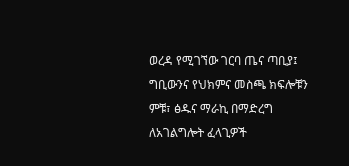ወረዳ የሚገኘው ገርባ ጤና ጣቢያ፤ ግቢውንና የህክምና መስጫ ክፍሎቹን ምቹ፣ ፅዱና ማራኪ በማድረግ ለአገልግሎት ፈላጊዎች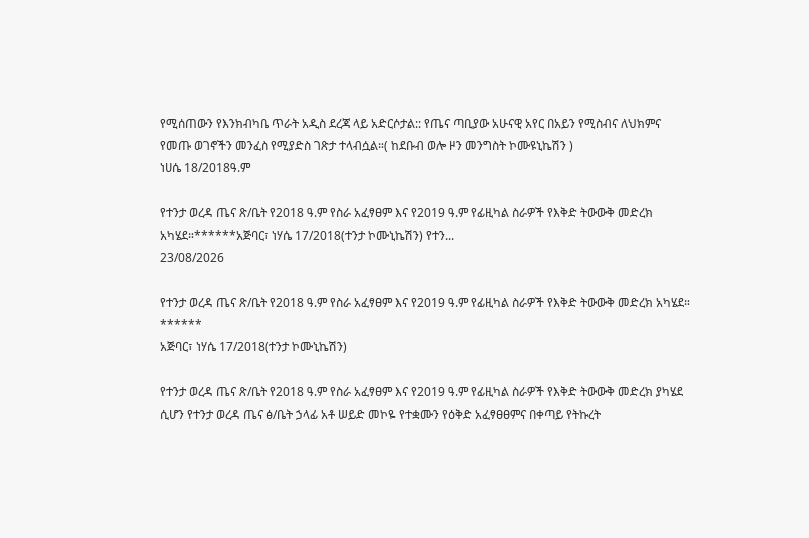የሚሰጠውን የእንክብካቤ ጥራት አዲስ ደረጃ ላይ አድርሶታል:: የጤና ጣቢያው አሁናዊ አየር በአይን የሚስብና ለህክምና የመጡ ወገኖችን መንፈስ የሚያድስ ገጽታ ተላብሷል።( ከደቡብ ወሎ ዞን መንግስት ኮሙዩኒኬሽን )
ነሀሴ 18/2018ዓ.ም

የተንታ ወረዳ ጤና ጽ/ቤት የ2018 ዓ.ም የስራ አፈፃፀም እና የ2019 ዓ.ም የፊዚካል ስራዎች የእቅድ ትውውቅ መድረክ አካሄደ።******አጅባር፣ ነሃሴ 17/2018(ተንታ ኮሙኒኬሽን) የተን...
23/08/2026

የተንታ ወረዳ ጤና ጽ/ቤት የ2018 ዓ.ም የስራ አፈፃፀም እና የ2019 ዓ.ም የፊዚካል ስራዎች የእቅድ ትውውቅ መድረክ አካሄደ።
******
አጅባር፣ ነሃሴ 17/2018(ተንታ ኮሙኒኬሽን)

የተንታ ወረዳ ጤና ጽ/ቤት የ2018 ዓ.ም የስራ አፈፃፀም እና የ2019 ዓ.ም የፊዚካል ስራዎች የእቅድ ትውውቅ መድረክ ያካሄደ ሲሆን የተንታ ወረዳ ጤና ፅ/ቤት ኃላፊ አቶ ሠይድ መኮዬ የተቋሙን የዕቅድ አፈፃፀፀምና በቀጣይ የትኩረት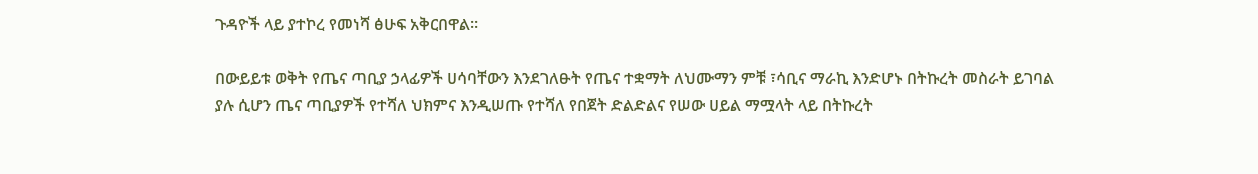ጉዳዮች ላይ ያተኮረ የመነሻ ፅሁፍ አቅርበዋል።

በውይይቱ ወቅት የጤና ጣቢያ ኃላፊዎች ሀሳባቸውን እንደገለፁት የጤና ተቋማት ለህሙማን ምቹ ፣ሳቢና ማራኪ እንድሆኑ በትኩረት መስራት ይገባል ያሉ ሲሆን ጤና ጣቢያዎች የተሻለ ህክምና እንዲሠጡ የተሻለ የበጀት ድልድልና የሠው ሀይል ማሟላት ላይ በትኩረት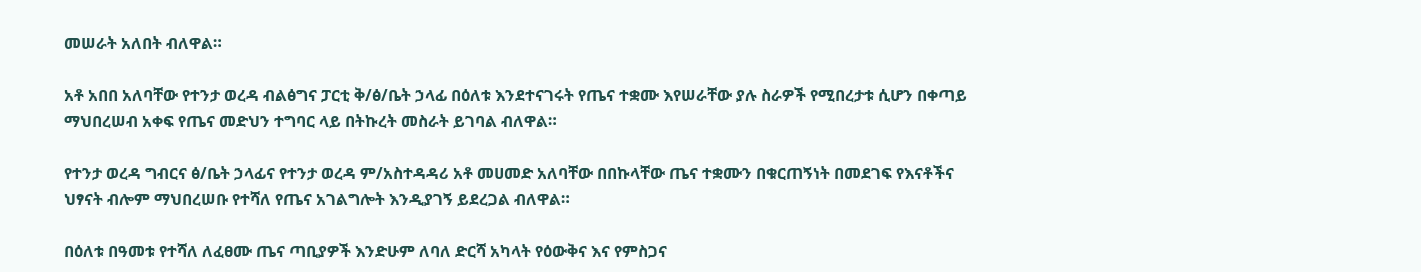መሠራት አለበት ብለዋል።

አቶ አበበ አለባቸው የተንታ ወረዳ ብልፅግና ፓርቲ ቅ/ፅ/ቤት ኃላፊ በዕለቱ እንደተናገሩት የጤና ተቋሙ እየሠራቸው ያሉ ስራዎች የሚበረታቱ ሲሆን በቀጣይ ማህበረሠብ አቀፍ የጤና መድህን ተግባር ላይ በትኩረት መስራት ይገባል ብለዋል።

የተንታ ወረዳ ግብርና ፅ/ቤት ኃላፊና የተንታ ወረዳ ም/አስተዳዳሪ አቶ መሀመድ አለባቸው በበኩላቸው ጤና ተቋሙን በቁርጠኝነት በመደገፍ የእናቶችና ህፃናት ብሎም ማህበረሠቡ የተሻለ የጤና አገልግሎት እንዲያገኝ ይደረጋል ብለዋል።

በዕለቱ በዓመቱ የተሻለ ለፈፀሙ ጤና ጣቢያዎች እንድሁም ለባለ ድርሻ አካላት የዕውቅና እና የምስጋና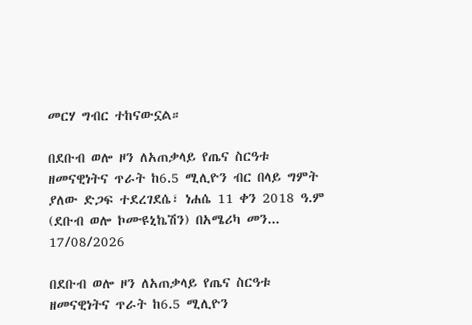መርሃ ግብር ተከናውኗል።

በደቡብ ወሎ ዞን ለአጠቃላይ የጤና ስርዓቱ ዘመናዊነትና ጥራት ከ6.5 ሚሊዮን ብር በላይ ግምት ያለው ድጋፍ ተደረገደሴ፣ ነሐሴ 11 ቀን 2018 ዓ.ም (ደቡብ ወሎ ኮሙዩኒኬሽን) በአሜሪካ መን...
17/08/2026

በደቡብ ወሎ ዞን ለአጠቃላይ የጤና ስርዓቱ ዘመናዊነትና ጥራት ከ6.5 ሚሊዮን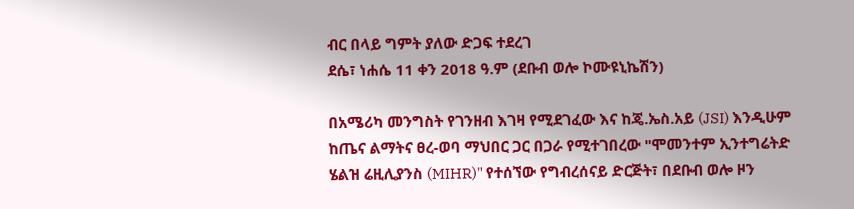ብር በላይ ግምት ያለው ድጋፍ ተደረገ
ደሴ፣ ነሐሴ 11 ቀን 2018 ዓ.ም (ደቡብ ወሎ ኮሙዩኒኬሽን)

በአሜሪካ መንግስት የገንዘብ እገዛ የሚደገፈው እና ከጄ.ኤስ.አይ (JSI) እንዲሁም ከጤና ልማትና ፀረ-ወባ ማህበር ጋር በጋራ የሚተገበረው "ሞመንተም ኢንተግሬትድ ሄልዝ ሬዚሊያንስ (MIHR)" የተሰኘው የግብረሰናይ ድርጅት፣ በደቡብ ወሎ ዞን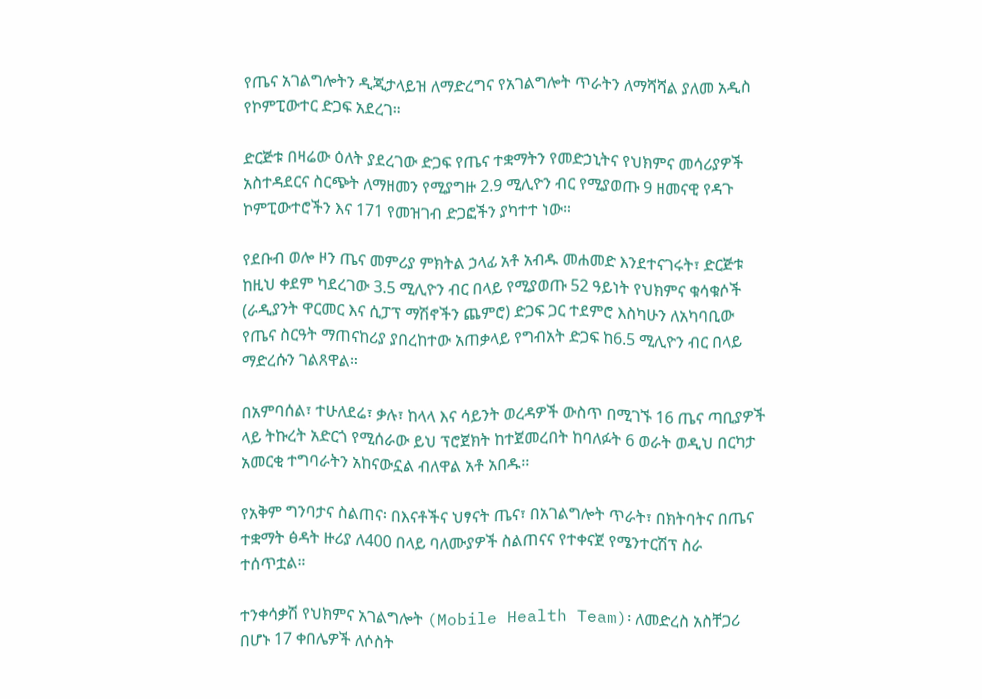የጤና አገልግሎትን ዲጂታላይዝ ለማድረግና የአገልግሎት ጥራትን ለማሻሻል ያለመ አዲስ የኮምፒውተር ድጋፍ አደረገ።

ድርጅቱ በዛሬው ዕለት ያደረገው ድጋፍ የጤና ተቋማትን የመድኃኒትና የህክምና መሳሪያዎች አስተዳደርና ስርጭት ለማዘመን የሚያግዙ 2.9 ሚሊዮን ብር የሚያወጡ 9 ዘመናዊ የዳጉ ኮምፒውተሮችን እና 171 የመዝገብ ድጋፎችን ያካተተ ነው።

የደቡብ ወሎ ዞን ጤና መምሪያ ምክትል ኃላፊ አቶ አብዱ መሐመድ እንደተናገሩት፣ ድርጅቱ ከዚህ ቀደም ካደረገው 3.5 ሚሊዮን ብር በላይ የሚያወጡ 52 ዓይነት የህክምና ቁሳቁሶች (ራዲያንት ዋርመር እና ሲፓፕ ማሽኖችን ጨምሮ) ድጋፍ ጋር ተደምሮ እስካሁን ለአካባቢው የጤና ስርዓት ማጠናከሪያ ያበረከተው አጠቃላይ የግብአት ድጋፍ ከ6.5 ሚሊዮን ብር በላይ ማድረሱን ገልጸዋል።

በአምባሰል፣ ተሁለደሬ፣ ቃሉ፣ ከላላ እና ሳይንት ወረዳዎች ውስጥ በሚገኙ 16 ጤና ጣቢያዎች ላይ ትኩረት አድርጎ የሚሰራው ይህ ፕሮጀክት ከተጀመረበት ከባለፉት 6 ወራት ወዲህ በርካታ አመርቂ ተግባራትን አከናውኗል ብለዋል አቶ አበዱ፡፡

የአቅም ግንባታና ስልጠና፡ በእናቶችና ህፃናት ጤና፣ በአገልግሎት ጥራት፣ በክትባትና በጤና ተቋማት ፅዳት ዙሪያ ለ400 በላይ ባለሙያዎች ስልጠናና የተቀናጀ የሜንተርሽፕ ስራ ተሰጥቷል።

ተንቀሳቃሽ የህክምና አገልግሎት (Mobile Health Team)፡ ለመድረስ አስቸጋሪ በሆኑ 17 ቀበሌዎች ለሶስት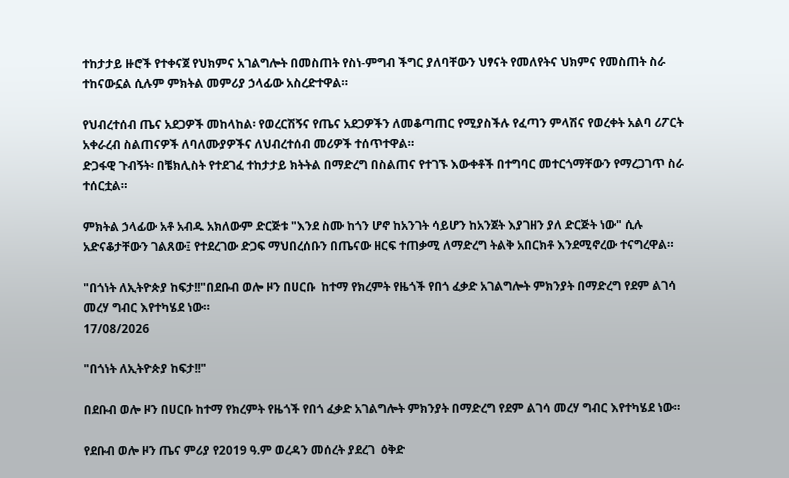ተከታታይ ዙሮች የተቀናጀ የህክምና አገልግሎት በመስጠት የስነ-ምግብ ችግር ያለባቸውን ህፃናት የመለየትና ህክምና የመስጠት ስራ ተከናውኗል ሲሉም ምክትል መምሪያ ኃላፊው አስረድተዋል።

የህብረተሰብ ጤና አደጋዎች መከላከል፡ የወረርሽኝና የጤና አደጋዎችን ለመቆጣጠር የሚያስችሉ የፈጣን ምላሽና የወረቀት አልባ ሪፖርት አቀራረብ ስልጠናዎች ለባለሙያዎችና ለህብረተሰብ መሪዎች ተሰጥተዋል።
ድጋፋዊ ጉብኝት፡ በቼክሊስት የተደገፈ ተከታታይ ክትትል በማድረግ በስልጠና የተገኙ እውቀቶች በተግባር መተርጎማቸውን የማረጋገጥ ስራ ተሰርቷል።

ምክትል ኃላፊው አቶ አብዱ አክለውም ድርጅቱ "እንደ ስሙ ከጎን ሆኖ ከአንገት ሳይሆን ከአንጀት እያገዘን ያለ ድርጅት ነው" ሲሉ አድናቆታቸውን ገልጸው፤ የተደረገው ድጋፍ ማህበረሰቡን በጤናው ዘርፍ ተጠቃሚ ለማድረግ ትልቅ አበርክቶ እንደሚኖረው ተናግረዋል።

"በጎነት ለኢትዮጵያ ከፍታ!!"በደቡብ ወሎ ዞን በሀርቡ  ከተማ የክረምት የዜጎች የበጎ ፈቃድ አገልግሎት ምክንያት በማድረግ የደም ልገሳ መረሃ ግብር እየተካሄደ ነው።
17/08/2026

"በጎነት ለኢትዮጵያ ከፍታ!!"

በደቡብ ወሎ ዞን በሀርቡ ከተማ የክረምት የዜጎች የበጎ ፈቃድ አገልግሎት ምክንያት በማድረግ የደም ልገሳ መረሃ ግብር እየተካሄደ ነው።

የደቡብ ወሎ ዞን ጤና ምሪያ የ2019 ዓ.ም ወረዳን መሰረት ያደረገ  ዕቅድ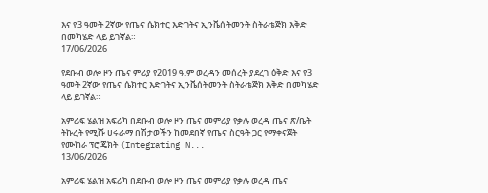እና የ3 ዓመት 2ኛው የጤና ሴክተር እድገትና ኢንቬሰትመንት ስትራቴጅክ እቅድ በመካሄድ ላይ ይገኛል።
17/06/2026

የደቡብ ወሎ ዞን ጤና ምሪያ የ2019 ዓ.ም ወረዳን መሰረት ያደረገ ዕቅድ እና የ3 ዓመት 2ኛው የጤና ሴክተር እድገትና ኢንቬሰትመንት ስትራቴጅክ እቅድ በመካሄድ ላይ ይገኛል።

አምሪፍ ሄልዝ አፍሪካ በደቡብ ወሎ ዞን ጤና መምሪያ የቃሉ ወረዳ ጤና ጽ/ቤት ትኩረት የሚሹ ሀሩራማ በሽታወችን ከመደበኛ የጤና ስርዓት ጋር የማቀናጀት የሙከራ ፕሮጄክት (Integrating N...
13/06/2026

አምሪፍ ሄልዝ አፍሪካ በደቡብ ወሎ ዞን ጤና መምሪያ የቃሉ ወረዳ ጤና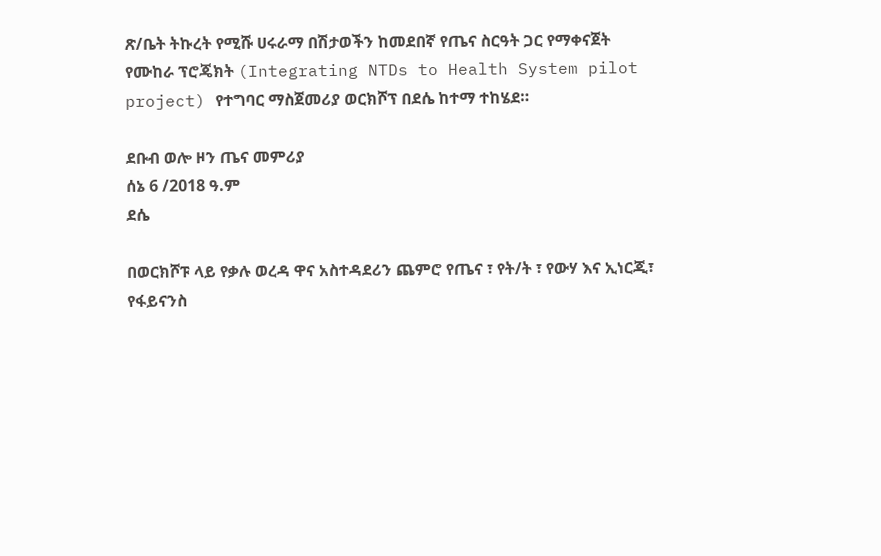ጽ/ቤት ትኩረት የሚሹ ሀሩራማ በሽታወችን ከመደበኛ የጤና ስርዓት ጋር የማቀናጀት የሙከራ ፕሮጄክት (Integrating NTDs to Health System pilot project) የተግባር ማስጀመሪያ ወርክሾፕ በደሴ ከተማ ተከሄደ።

ደቡብ ወሎ ዞን ጤና መምሪያ
ሰኔ 6 /2018 ዓ.ም
ደሴ

በወርክሾፑ ላይ የቃሉ ወረዳ ዋና አስተዳደሪን ጨምሮ የጤና ፣ የት/ት ፣ የውሃ እና ኢነርጂ፣ የፋይናንስ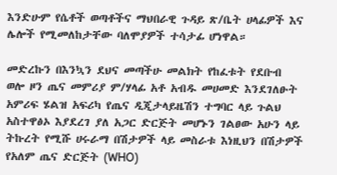እንድሁም የሴቶች ወጣቶችና ማህበራዊ ጉዳይ ጽ/ቤት ሀላፊዎች እና ሌሎች የሚመለከታቸው ባለሞያዎች ተሳታፊ ሆነዋል።

መድረኩን በእንኳን ደህና መጣችሁ መልክት የከፈቱት የደቡብ ወሎ ዞን ጤና መምሪያ ም/ሃላፊ አቶ አብዱ መሀመድ እንደገለፁት አምሪፍ ሄልዝ አፍሪካ የጤና ዲጂታላይዜሽን ተግባር ላይ ጉልህ አስተዋፅኦ እያደረገ ያለ አጋር ድርጅት መሆኑን ገልፀው አሁን ላይ ትኩረት የሚሹ ሀሩራማ በሽታዎች ላይ መስራቱ እነዚህን በሽታዎች የአለም ጤና ድርጅት (WHO)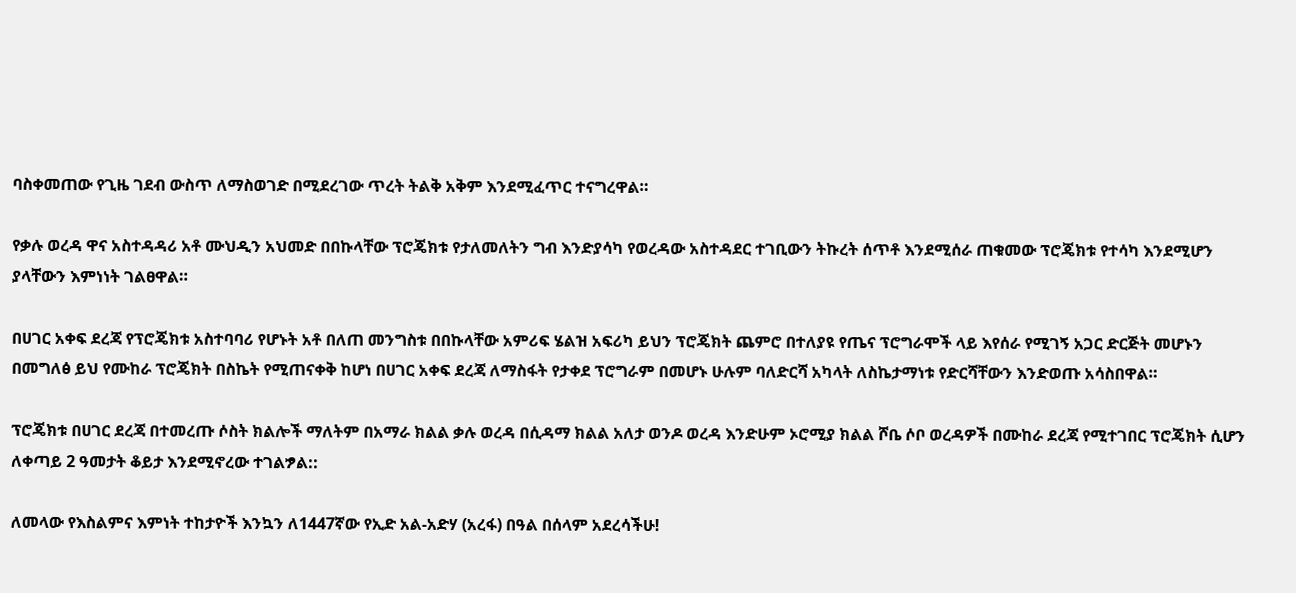ባስቀመጠው የጊዜ ገደብ ውስጥ ለማስወገድ በሚደረገው ጥረት ትልቅ አቅም እንደሚፈጥር ተናግረዋል።

የቃሉ ወረዳ ዋና አስተዳዳሪ አቶ ሙህዲን አህመድ በበኩላቸው ፕሮጄክቱ የታለመለትን ግብ እንድያሳካ የወረዳው አስተዳደር ተገቢውን ትኩረት ሰጥቶ እንደሚሰራ ጠቁመው ፕሮጄክቱ የተሳካ እንደሚሆን ያላቸውን እምነነት ገልፀዋል።

በሀገር አቀፍ ደረጃ የፕሮጄክቱ አስተባባሪ የሆኑት አቶ በለጠ መንግስቱ በበኩላቸው አምሪፍ ሄልዝ አፍሪካ ይህን ፕሮጄክት ጨምሮ በተለያዩ የጤና ፕሮግራሞች ላይ እየሰራ የሚገኝ አጋር ድርጅት መሆኑን በመግለፅ ይህ የሙከራ ፕሮጄክት በስኬት የሚጠናቀቅ ከሆነ በሀገር አቀፍ ደረጃ ለማስፋት የታቀደ ፕሮግራም በመሆኑ ሁሉም ባለድርሻ አካላት ለስኬታማነቱ የድርሻቸውን እንድወጡ አሳስበዋል።

ፕሮጄክቱ በሀገር ደረጃ በተመረጡ ሶስት ክልሎች ማለትም በአማራ ክልል ቃሉ ወረዳ በሲዳማ ክልል አለታ ወንዶ ወረዳ እንድሁም ኦሮሚያ ክልል ሾቤ ሶቦ ወረዳዎች በሙከራ ደረጃ የሚተገበር ፕሮጄክት ሲሆን ለቀጣይ 2 ዓመታት ቆይታ እንደሚኖረው ተገልፇል::

ለመላው የእስልምና እምነት ተከታዮች እንኳን ለ1447ኛው የኢድ አል-አድሃ (አረፋ) በዓል በሰላም አደረሳችሁ!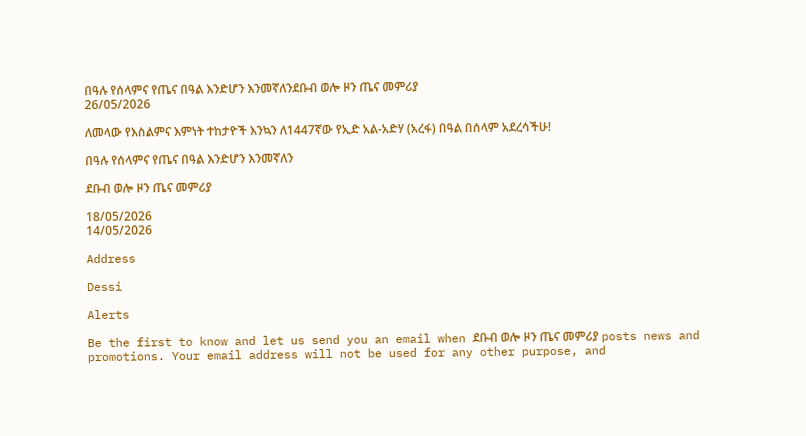በዓሉ የሰላምና የጤና በዓል እንድሆን እንመኛለንደቡብ ወሎ ዞን ጤና መምሪያ
26/05/2026

ለመላው የእስልምና እምነት ተከታዮች እንኳን ለ1447ኛው የኢድ አል-አድሃ (አረፋ) በዓል በሰላም አደረሳችሁ!

በዓሉ የሰላምና የጤና በዓል እንድሆን እንመኛለን

ደቡብ ወሎ ዞን ጤና መምሪያ

18/05/2026
14/05/2026

Address

Dessi

Alerts

Be the first to know and let us send you an email when ደቡብ ወሎ ዞን ጤና መምሪያ posts news and promotions. Your email address will not be used for any other purpose, and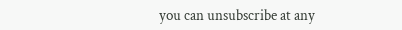you can unsubscribe at any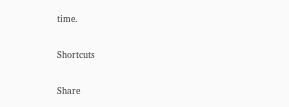time.

Shortcuts

Share